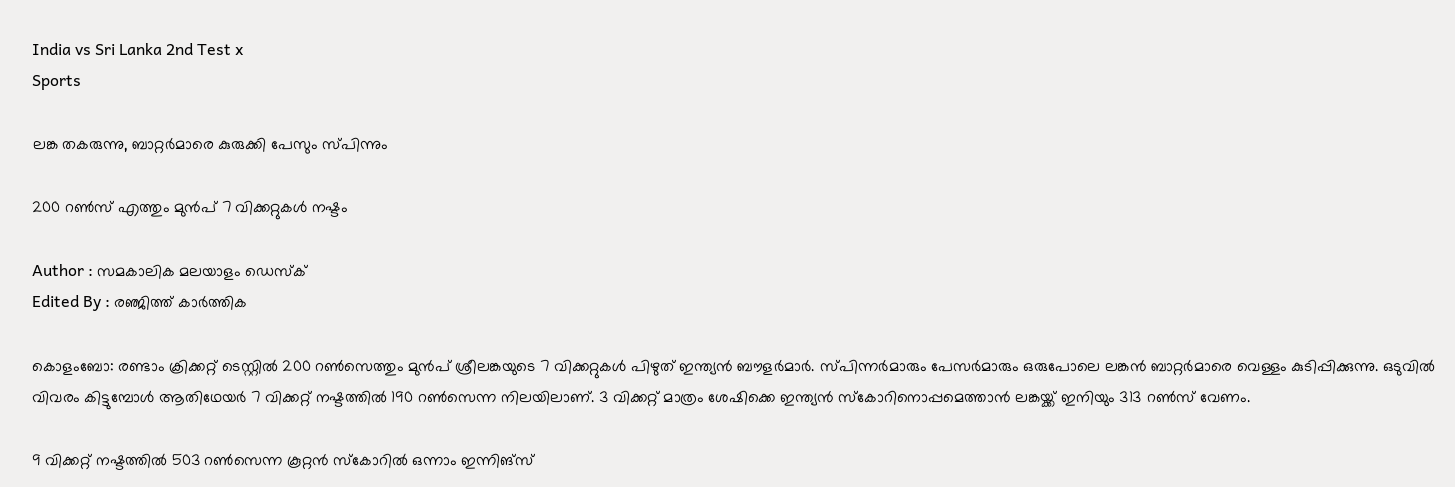India vs Sri Lanka 2nd Test x
Sports

ലങ്ക തകരുന്നു, ബാറ്റർമാരെ കുരുക്കി പേസും സ്പിന്നും

200 റണ്‍സ് എത്തും മുന്‍പ് 7 വിക്കറ്റുകള്‍ നഷ്ടം

Author : സമകാലിക മലയാളം ഡെസ്ക്
Edited By : രഞ്ജിത്ത് കാർത്തിക

കൊളംബോ: രണ്ടാം ക്രിക്കറ്റ് ടെസ്റ്റില്‍ 200 റണ്‍സെത്തും മുന്‍പ് ശ്രീലങ്കയുടെ 7 വിക്കറ്റുകള്‍ പിഴുത് ഇന്ത്യന്‍ ബൗളര്‍മാര്‍. സ്പിന്നര്‍മാരും പേസര്‍മാരും ഒരുപോലെ ലങ്കന്‍ ബാറ്റര്‍മാരെ വെള്ളം കുടിപ്പിക്കുന്നു. ഒടുവില്‍ വിവരം കിട്ടുമ്പോള്‍ ആതിഥേയര്‍ 7 വിക്കറ്റ് നഷ്ടത്തില്‍ 190 റണ്‍സെന്ന നിലയിലാണ്. 3 വിക്കറ്റ് മാത്രം ശേഷിക്കെ ഇന്ത്യന്‍ സ്‌കോറിനൊപ്പമെത്താന്‍ ലങ്കയ്ക്ക് ഇനിയും 313 റണ്‍സ് വേണം.

9 വിക്കറ്റ് നഷ്ടത്തില്‍ 503 റണ്‍സെന്ന കൂറ്റന്‍ സ്‌കോറില്‍ ഒന്നാം ഇന്നിങ്‌സ്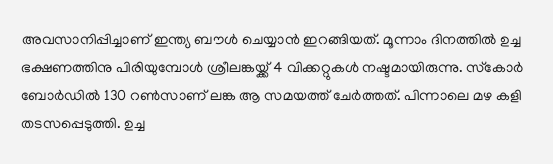അവസാനിപ്പിച്ചാണ് ഇന്ത്യ ബൗള്‍ ചെയ്യാന്‍ ഇറങ്ങിയത്. മൂന്നാം ദിനത്തില്‍ ഉച്ച ഭക്ഷണത്തിനു പിരിയുമ്പോള്‍ ശ്രീലങ്കയ്ക്ക് 4 വിക്കറ്റുകള്‍ നഷ്ടമായിരുന്നു. സ്‌കോര്‍ ബോര്‍ഡില്‍ 130 റണ്‍സാണ് ലങ്ക ആ സമയത്ത് ചേര്‍ത്തത്. പിന്നാലെ മഴ കളി തടസപ്പെടുത്തി. ഉച്ച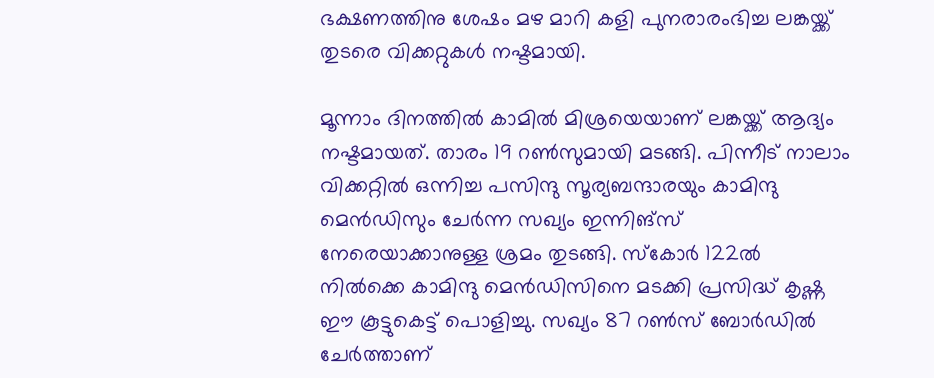ഭക്ഷണത്തിനു ശേഷം മഴ മാറി കളി പുനരാരംഭിച്ച ലങ്കയ്ക്ക് തുടരെ വിക്കറ്റുകള്‍ നഷ്ടമായി.

മൂന്നാം ദിനത്തില്‍ കാമില്‍ മിശ്രയെയാണ് ലങ്കയ്ക്ക് ആദ്യം നഷ്ടമായത്. താരം 19 റണ്‍സുമായി മടങ്ങി. പിന്നീട് നാലാം വിക്കറ്റില്‍ ഒന്നിച്ച പസിന്ദു സൂര്യബന്ദാരയും കാമിന്ദു മെന്‍ഡിസും ചേര്‍ന്ന സഖ്യം ഇന്നിങ്‌സ് നേരെയാക്കാനുള്ള ശ്രമം തുടങ്ങി. സ്‌കോര്‍ 122ല്‍ നില്‍ക്കെ കാമിന്ദു മെന്‍ഡിസിനെ മടക്കി പ്രസിദ്ധ് കൃഷ്ണ ഈ കൂട്ടുകെട്ട് പൊളിച്ചു. സഖ്യം 87 റണ്‍സ് ബോര്‍ഡില്‍ ചേര്‍ത്താണ്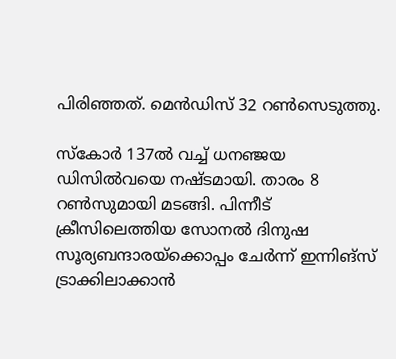പിരിഞ്ഞത്. മെന്‍ഡിസ് 32 റണ്‍സെടുത്തു.

സ്‌കോര്‍ 137ല്‍ വച്ച് ധനഞ്ജയ ഡിസില്‍വയെ നഷ്ടമായി. താരം 8 റണ്‍സുമായി മടങ്ങി. പിന്നീട് ക്രീസിലെത്തിയ സോനല്‍ ദിനുഷ സൂര്യബന്ദാരയ്‌ക്കൊപ്പം ചേര്‍ന്ന് ഇന്നിങ്‌സ് ട്രാക്കിലാക്കാന്‍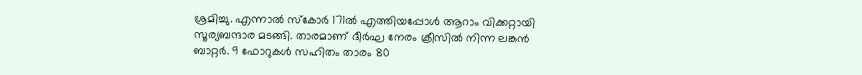ശ്രമിച്ചു. എന്നാല്‍ സ്കോര്‍ 171ല്‍ എത്തിയപ്പോള്‍ ആറാം വിക്കറ്റായി സൂര്യബന്ദാര മടങ്ങി. താരമാണ് ദീര്‍ഘ നേരം ക്രീസില്‍ നിന്ന ലങ്കന്‍ ബാറ്റര്‍. 9 ഫോറുകള്‍ സഹിതം താരം 80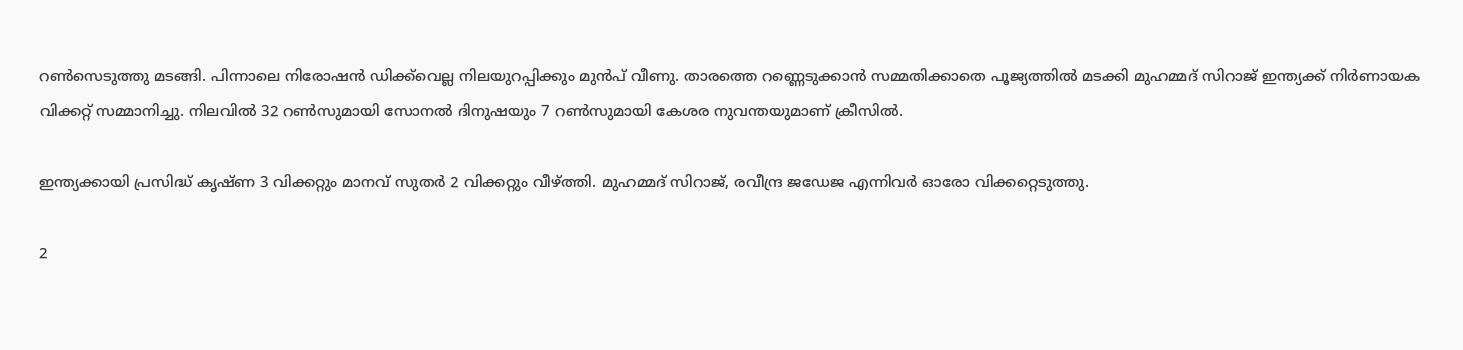റണ്‍സെടുത്തു മടങ്ങി. പിന്നാലെ നിരോഷന്‍ ഡിക്ക്‌വെല്ല നിലയുറപ്പിക്കും മുന്‍പ് വീണു. താരത്തെ റണ്ണെടുക്കാന്‍ സമ്മതിക്കാതെ പൂജ്യത്തില്‍ മടക്കി മുഹമ്മദ് സിറാജ് ഇന്ത്യക്ക് നിര്‍ണായക വിക്കറ്റ് സമ്മാനിച്ചു. നിലവില്‍ 32 റണ്‍സുമായി സോനല്‍ ദിനുഷയും 7 റണ്‍സുമായി കേശര നുവന്തയുമാണ് ക്രീസില്‍.

ഇന്ത്യക്കായി പ്രസിദ്ധ് കൃഷ്ണ 3 വിക്കറ്റും മാനവ് സുതര്‍ 2 വിക്കറ്റും വീഴ്ത്തി. മുഹമ്മദ് സിറാജ്, രവീന്ദ്ര ജഡേജ എന്നിവര്‍ ഓരോ വിക്കറ്റെടുത്തു.

2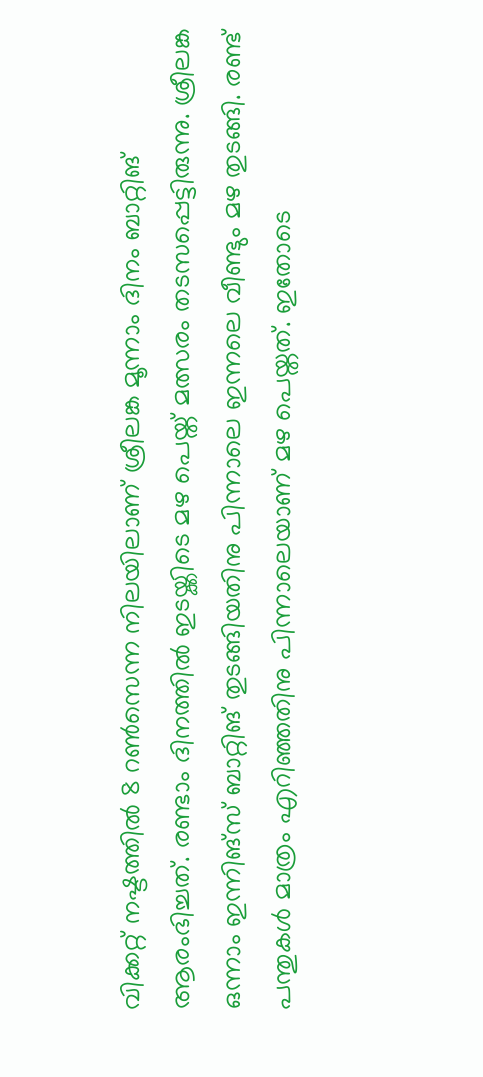വിക്കറ്റ് നഷ്ടത്തില്‍ 8 റണ്‍സെന്ന നിലയിലാണ് ശ്രീലങ്ക മൂന്നാം ദിനം ബാറ്റിങ് ആരംഭിച്ചത്. രണ്ടാം ദിനത്തില്‍ ഇടയ്ക്കിടെ മഴ പെയ്ത് മത്സരം തടസപ്പെട്ടിരുന്നു. ശ്രീലങ്ക ഒന്നാം ഇന്നിങ്‌സ് ബാറ്റിങ് തുടങ്ങിയതിനു പിന്നാലെ ഇന്നലെ വീണ്ടും മഴ തുടങ്ങി. രണ്ട് പന്തുകള്‍ മാത്രം എറിഞ്ഞതിനു പിന്നാലെയാണ് മഴ പെയ്തത്. ഇതോടെ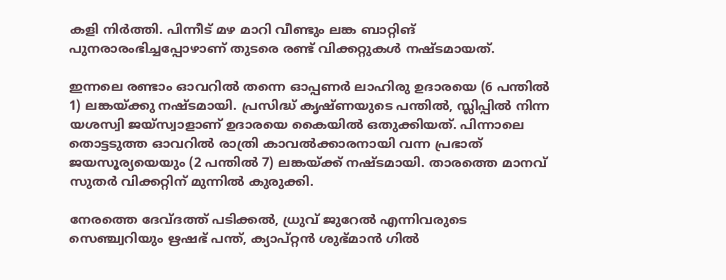കളി നിര്‍ത്തി. പിന്നീട് മഴ മാറി വീണ്ടും ലങ്ക ബാറ്റിങ് പുനരാരംഭിച്ചപ്പോഴാണ് തുടരെ രണ്ട് വിക്കറ്റുകള്‍ നഷ്ടമായത്.

ഇന്നലെ രണ്ടാം ഓവറില്‍ തന്നെ ഓപ്പണര്‍ ലാഹിരു ഉദാരയെ (6 പന്തില്‍ 1) ലങ്കയ്ക്കു നഷ്ടമായി. പ്രസിദ്ധ് കൃഷ്ണയുടെ പന്തില്‍, സ്ലിപ്പില്‍ നിന്ന യശസ്വി ജയ്സ്വാളാണ് ഉദാരയെ കൈയില്‍ ഒതുക്കിയത്. പിന്നാലെ തൊട്ടടുത്ത ഓവറില്‍ രാത്രി കാവല്‍ക്കാരനായി വന്ന പ്രഭാത് ജയസൂര്യയെയും (2 പന്തില്‍ 7) ലങ്കയ്ക്ക് നഷ്ടമായി. താരത്തെ മാനവ് സുതര്‍ വിക്കറ്റിന് മുന്നില്‍ കുരുക്കി.

നേരത്തെ ദേവ്ദത്ത് പടിക്കല്‍, ധ്രുവ് ജുറേല്‍ എന്നിവരുടെ സെഞ്ച്വറിയും ഋഷഭ് പന്ത്, ക്യാപ്റ്റന്‍ ശുഭ്മാന്‍ ഗില്‍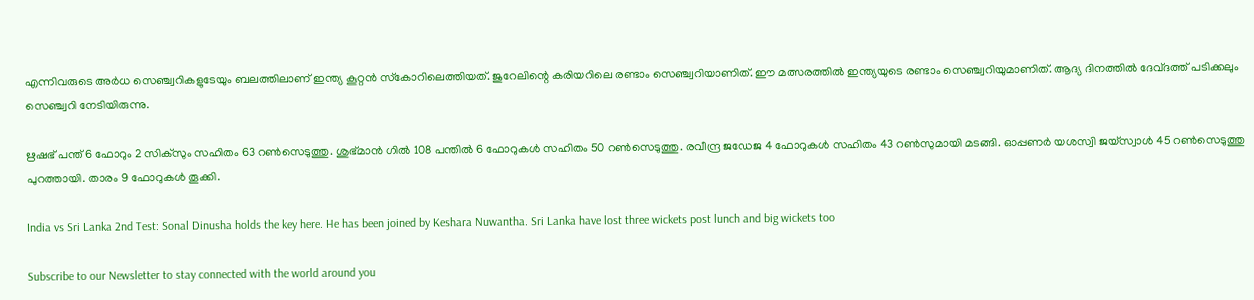എന്നിവരുടെ അര്‍ധ സെഞ്ച്വറികളുടേയും ബലത്തിലാണ് ഇന്ത്യ കൂറ്റന്‍ സ്‌കോറിലെത്തിയത്. ജുറേലിന്റെ കരിയറിലെ രണ്ടാം സെഞ്ച്വറിയാണിത്. ഈ മത്സരത്തില്‍ ഇന്ത്യയുടെ രണ്ടാം സെഞ്ച്വറിയുമാണിത്. ആദ്യ ദിനത്തില്‍ ദേവ്ദത്ത് പടിക്കലും സെഞ്ച്വറി നേടിയിരുന്നു.

ഋഷഭ് പന്ത് 6 ഫോറും 2 സിക്സും സഹിതം 63 റണ്‍സെടുത്തു. ശുഭ്മാന്‍ ഗില്‍ 108 പന്തില്‍ 6 ഫോറുകള്‍ സഹിതം 50 റണ്‍സെടുത്തു. രവീന്ദ്ര ജഡേജ 4 ഫോറുകള്‍ സഹിതം 43 റണ്‍സുമായി മടങ്ങി. ഓപ്പണര്‍ യശസ്വി ജയ്‌സ്വാള്‍ 45 റണ്‍സെടുത്തു പുറത്തായി. താരം 9 ഫോറുകള്‍ തൂക്കി.

India vs Sri Lanka 2nd Test: Sonal Dinusha holds the key here. He has been joined by Keshara Nuwantha. Sri Lanka have lost three wickets post lunch and big wickets too

Subscribe to our Newsletter to stay connected with the world around you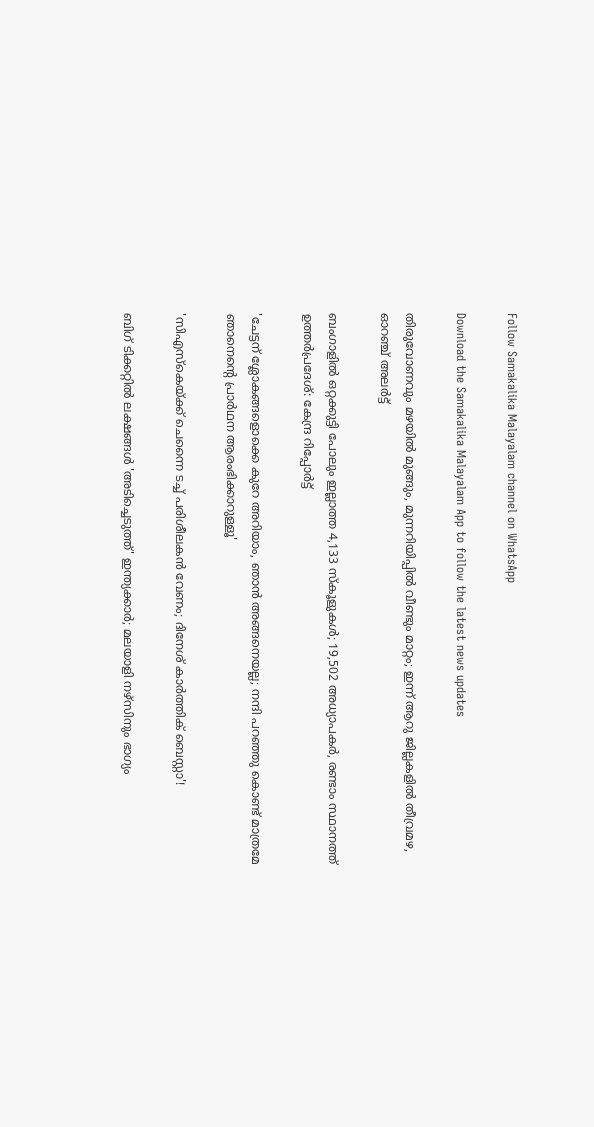Follow Samakalika Malayalam channel on WhatsApp

Download the Samakalika Malayalam App to follow the latest news updates

തിരുവോണവും മഴയില്‍ മുങ്ങും, മുന്നറിയിപ്പില്‍ വീണ്ടും മാറ്റം; ഇന്ന് ആറു ജില്ലകളില്‍ തീവ്രമഴ, ഓറഞ്ച് അലര്‍ട്ട്

ബംഗാളില്‍ ഒറ്റക്കുട്ടി പോലും ഇല്ലാത്ത 4,133 സ്‌കൂളുകള്‍; 19,502 അധ്യാപകര്‍, രണ്ടാം സ്ഥാനത്ത് ഉത്തര്‍പ്രദേശ്: കേന്ദ്ര റിപ്പോര്‍ട്ട്

'ചേട്ടന് ശ്ലോകങ്ങളൊക്കെ കുറേ അറിയാം, ഞാൻ അങ്ങനെയല്ല; നന്ദി പറഞ്ഞു കൊണ്ട് മാത്രമേ ഞാനെന്റെ പ്രാർഥന ആരംഭിക്കാറുള്ളൂ'

'സിഎസ്കെയ്ക്ക് ചെന്നൈ ടച്ച് പരിശീലകൻ വേണം; ദിനേശ് കാർത്തിക് ബെസ്റ്റാ'!

ബിഗ് ടിക്കറ്റില്‍ ലക്ഷങ്ങള്‍ 'അടിച്ചെടുത്ത്' ഇന്ത്യക്കാര്‍; മലയാളി നഴ്സിനും ഭാഗ്യം